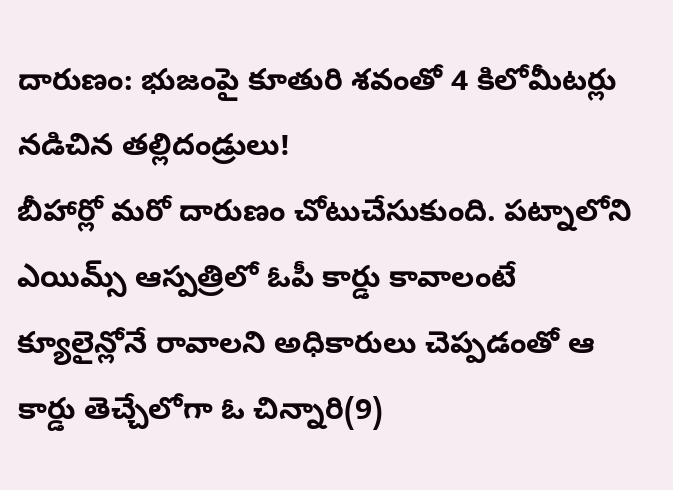దారుణం: భుజంపై కూతురి శవంతో 4 కిలోమీటర్లు నడిచిన తల్లిదండ్రులు!
బీహార్లో మరో దారుణం చోటుచేసుకుంది. పట్నాలోని ఎయిమ్స్ ఆస్పత్రిలో ఓపీ కార్డు కావాలంటే క్యూలైన్లోనే రావాలని అధికారులు చెప్పడంతో ఆ కార్డు తెచ్చేలోగా ఓ చిన్నారి(9)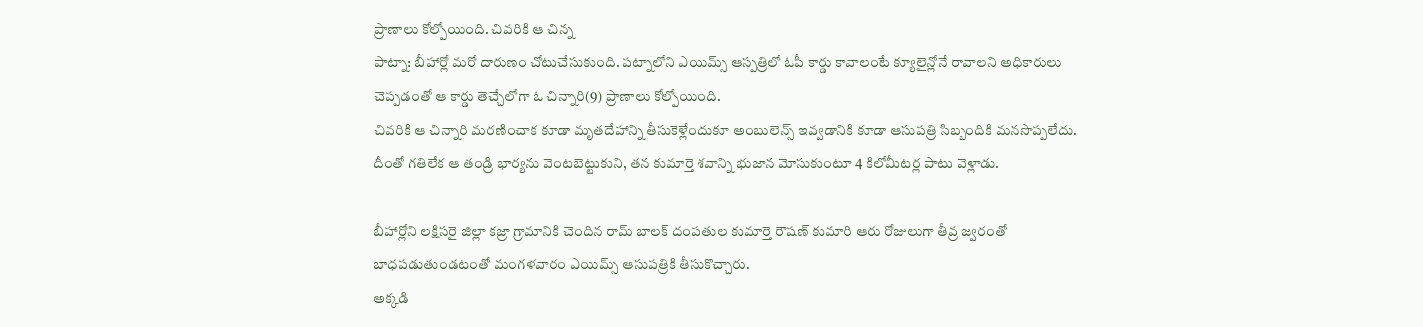ప్రాణాలు కోల్పోయింది. చివరికి ఆ చిన్న
పాట్నా: బీహార్లో మరో దారుణం చోటుచేసుకుంది. పట్నాలోని ఎయిమ్స్ ఆస్పత్రిలో ఓపీ కార్డు కావాలంటే క్యూలైన్లోనే రావాలని అధికారులు చెప్పడంతో ఆ కార్డు తెచ్చేలోగా ఓ చిన్నారి(9) ప్రాణాలు కోల్పోయింది.
చివరికి ఆ చిన్నారి మరణించాక కూడా మృతదేహాన్ని తీసుకెళ్లేందుకూ అంబులెన్స్ ఇవ్వడానికి కూడా ఆసుపత్రి సిబ్బందికి మనసొప్పలేదు. దీంతో గతిలేక ఆ తండ్రి భార్యను వెంటబెట్టుకుని, తన కుమార్తె శవాన్ని భుజాన మోసుకుంటూ 4 కిలోమీటర్ల పాటు వెళ్లాడు.

బీహార్లోని లక్షిసరై జిల్లా కజ్రా గ్రామానికి చెందిన రామ్ బాలక్ దంపతుల కుమార్తె రౌషణ్ కుమారి ఆరు రోజులుగా తీవ్ర జ్వరంతో బాధపడుతుండటంతో మంగళవారం ఎయిమ్స్ ఆసుపత్రికి తీసుకొచ్చారు.
అక్కడి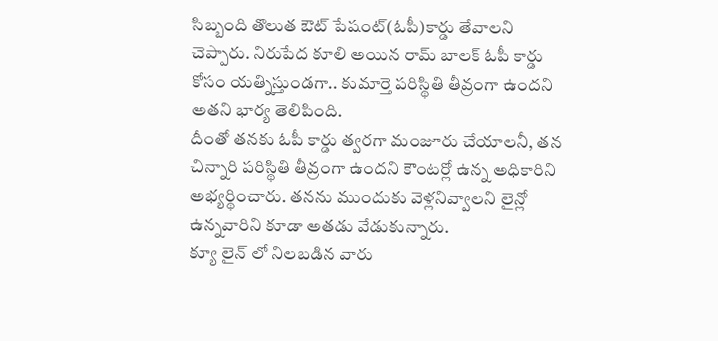సిబ్బంది తొలుత ఔట్ పేషంట్(ఓపీ)కార్డు తేవాలని చెప్పారు. నిరుపేద కూలి అయిన రామ్ బాలక్ ఓపీ కార్డు కోసం యత్నిస్తుండగా.. కుమార్తె పరిస్థితి తీవ్రంగా ఉందని అతని భార్య తెలిపింది.
దీంతో తనకు ఓపీ కార్డు త్వరగా మంజూరు చేయాలనీ, తన చిన్నారి పరిస్థితి తీవ్రంగా ఉందని కౌంటర్లో ఉన్న అధికారిని అభ్యర్థించారు. తనను ముందుకు వెళ్లనివ్వాలని లైన్లో ఉన్నవారిని కూడా అతడు వేడుకున్నారు.
క్యూ లైన్ లో నిలబడిన వారు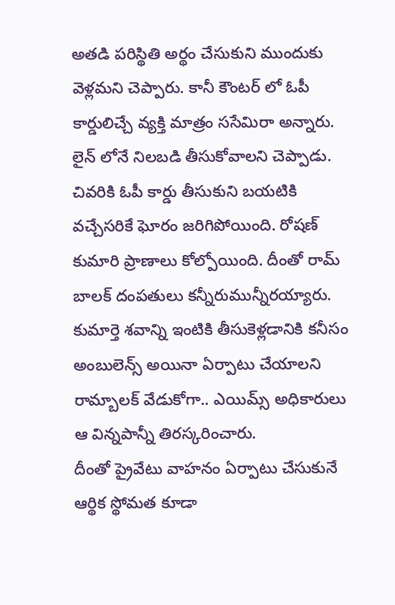అతడి పరిస్థితి అర్థం చేసుకుని ముందుకు వెళ్లమని చెప్పారు. కానీ కౌంటర్ లో ఓపీ కార్డులిచ్చే వ్యక్తి మాత్రం ససేమిరా అన్నారు. లైన్ లోనే నిలబడి తీసుకోవాలని చెప్పాడు.
చివరికి ఓపీ కార్డు తీసుకుని బయటికి వచ్చేసరికే ఘోరం జరిగిపోయింది. రోషణ్ కుమారి ప్రాణాలు కోల్పోయింది. దీంతో రామ్ బాలక్ దంపతులు కన్నీరుమున్నీరయ్యారు.
కుమార్తె శవాన్ని ఇంటికి తీసుకెళ్లడానికి కనీసం అంబులెన్స్ అయినా ఏర్పాటు చేయాలని రామ్బాలక్ వేడుకోగా.. ఎయిమ్స్ అధికారులు ఆ విన్నపాన్నీ తిరస్కరించారు.
దీంతో ప్రైవేటు వాహనం ఏర్పాటు చేసుకునే ఆర్థిక స్థోమత కూడా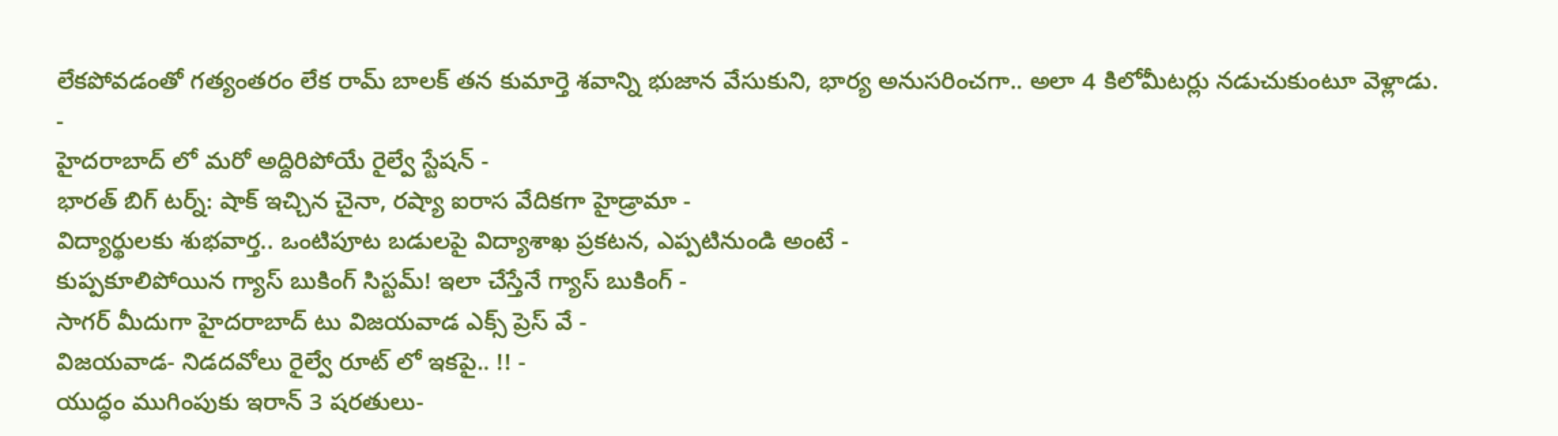లేకపోవడంతో గత్యంతరం లేక రామ్ బాలక్ తన కుమార్తె శవాన్ని భుజాన వేసుకుని, భార్య అనుసరించగా.. అలా 4 కిలోమీటర్లు నడుచుకుంటూ వెళ్లాడు.
-
హైదరాబాద్ లో మరో అద్దిరిపోయే రైల్వే స్టేషన్ -
భారత్ బిగ్ టర్న్: షాక్ ఇచ్చిన చైనా, రష్యా ఐరాస వేదికగా హైడ్రామా -
విద్యార్థులకు శుభవార్త.. ఒంటిపూట బడులపై విద్యాశాఖ ప్రకటన, ఎప్పటినుండి అంటే -
కుప్పకూలిపోయిన గ్యాస్ బుకింగ్ సిస్టమ్! ఇలా చేస్తేనే గ్యాస్ బుకింగ్ -
సాగర్ మీదుగా హైదరాబాద్ టు విజయవాడ ఎక్స్ ప్రెస్ వే -
విజయవాడ- నిడదవోలు రైల్వే రూట్ లో ఇకపై.. !! -
యుద్ధం ముగింపుకు ఇరాన్ 3 షరతులు-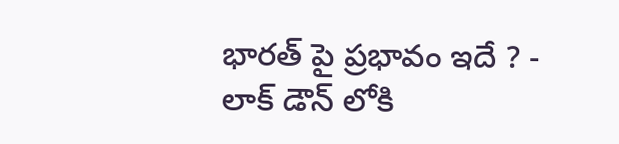భారత్ పై ప్రభావం ఇదే ? -
లాక్ డౌన్ లోకి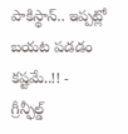పాకిస్థాన్.. ఇప్పట్లో బయట పడడం కష్టమే..!! -
గ్రీన్ఫీల్డ్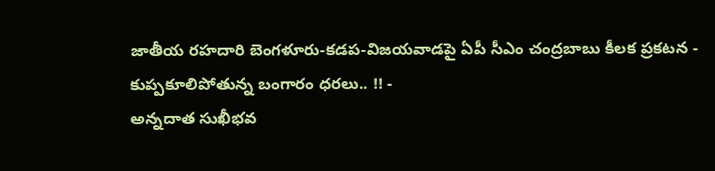జాతీయ రహదారి బెంగళూరు-కడప-విజయవాడపై ఏపీ సీఎం చంద్రబాబు కీలక ప్రకటన -
కుప్పకూలిపోతున్న బంగారం ధరలు.. !! -
అన్నదాత సుఖీభవ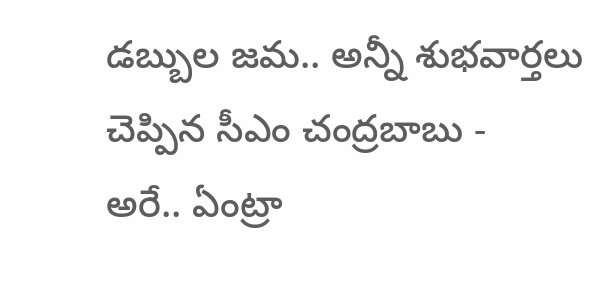డబ్బుల జమ.. అన్నీ శుభవార్తలు చెప్పిన సీఎం చంద్రబాబు -
అరే.. ఏంట్రా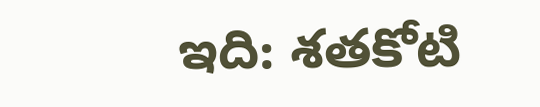ఇది: శతకోటి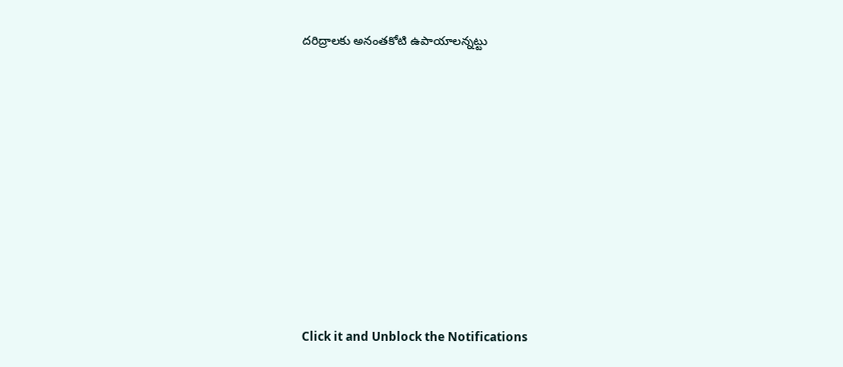దరిద్రాలకు అనంతకోటి ఉపాయాలన్నట్టు












Click it and Unblock the Notifications